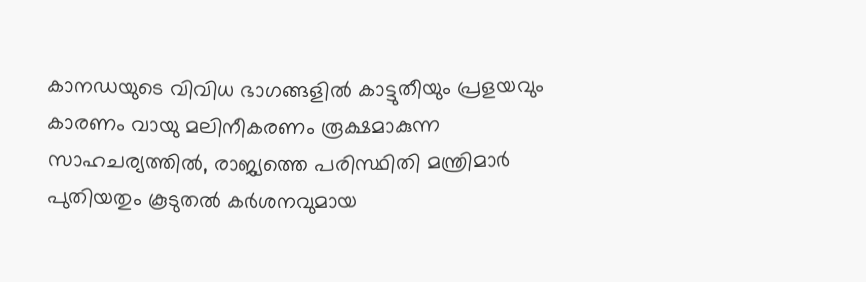കാനഡയുടെ വിവിധ ഭാഗങ്ങളിൽ കാട്ടുതീയും പ്രളയവും കാരണം വായു മലിനീകരണം രൂക്ഷമാകുന്ന സാഹചര്യത്തിൽ, രാജ്യത്തെ പരിസ്ഥിതി മന്ത്രിമാർ പുതിയതും കൂടുതൽ കർശനവുമായ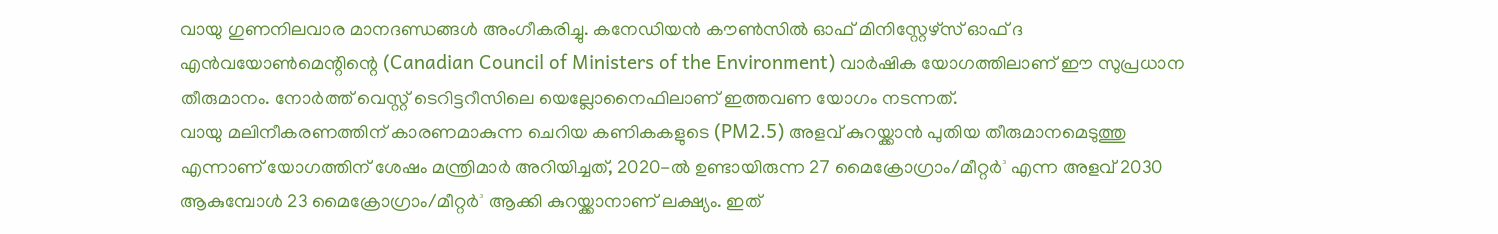വായു ഗുണനിലവാര മാനദണ്ഡങ്ങൾ അംഗീകരിച്ചു. കനേഡിയൻ കൗൺസിൽ ഓഫ് മിനിസ്റ്റേഴ്സ് ഓഫ് ദ എൻവയോൺമെന്റിന്റെ (Canadian Council of Ministers of the Environment) വാർഷിക യോഗത്തിലാണ് ഈ സുപ്രധാന തീരുമാനം. നോർത്ത് വെസ്റ്റ് ടെറിട്ടറീസിലെ യെല്ലോനൈഫിലാണ് ഇത്തവണ യോഗം നടന്നത്.
വായു മലിനീകരണത്തിന് കാരണമാകുന്ന ചെറിയ കണികകളുടെ (PM2.5) അളവ് കുറയ്ക്കാൻ പുതിയ തീരുമാനമെടുത്തു എന്നാണ് യോഗത്തിന് ശേഷം മന്ത്രിമാർ അറിയിച്ചത്, 2020-ൽ ഉണ്ടായിരുന്ന 27 മൈക്രോഗ്രാം/മീറ്റർ³ എന്ന അളവ് 2030 ആകുമ്പോൾ 23 മൈക്രോഗ്രാം/മീറ്റർ³ ആക്കി കുറയ്ക്കാനാണ് ലക്ഷ്യം. ഇത്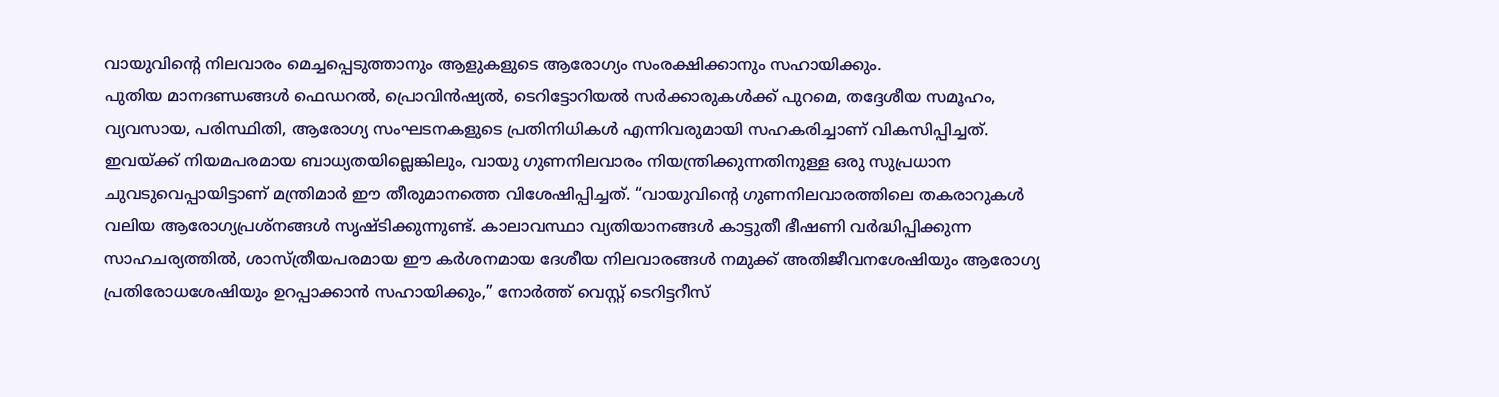വായുവിന്റെ നിലവാരം മെച്ചപ്പെടുത്താനും ആളുകളുടെ ആരോഗ്യം സംരക്ഷിക്കാനും സഹായിക്കും.
പുതിയ മാനദണ്ഡങ്ങൾ ഫെഡറൽ, പ്രൊവിൻഷ്യൽ, ടെറിട്ടോറിയൽ സർക്കാരുകൾക്ക് പുറമെ, തദ്ദേശീയ സമൂഹം, വ്യവസായ, പരിസ്ഥിതി, ആരോഗ്യ സംഘടനകളുടെ പ്രതിനിധികൾ എന്നിവരുമായി സഹകരിച്ചാണ് വികസിപ്പിച്ചത്. ഇവയ്ക്ക് നിയമപരമായ ബാധ്യതയില്ലെങ്കിലും, വായു ഗുണനിലവാരം നിയന്ത്രിക്കുന്നതിനുള്ള ഒരു സുപ്രധാന ചുവടുവെപ്പായിട്ടാണ് മന്ത്രിമാർ ഈ തീരുമാനത്തെ വിശേഷിപ്പിച്ചത്. “വായുവിന്റെ ഗുണനിലവാരത്തിലെ തകരാറുകൾ വലിയ ആരോഗ്യപ്രശ്നങ്ങൾ സൃഷ്ടിക്കുന്നുണ്ട്. കാലാവസ്ഥാ വ്യതിയാനങ്ങൾ കാട്ടുതീ ഭീഷണി വർദ്ധിപ്പിക്കുന്ന സാഹചര്യത്തിൽ, ശാസ്ത്രീയപരമായ ഈ കർശനമായ ദേശീയ നിലവാരങ്ങൾ നമുക്ക് അതിജീവനശേഷിയും ആരോഗ്യ പ്രതിരോധശേഷിയും ഉറപ്പാക്കാൻ സഹായിക്കും,” നോർത്ത് വെസ്റ്റ് ടെറിട്ടറീസ്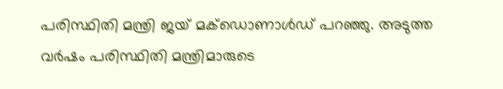പരിസ്ഥിതി മന്ത്രി ജയ് മക്ഡൊണാൾഡ് പറഞ്ഞു. അടുത്ത വർഷം പരിസ്ഥിതി മന്ത്രിമാരുടെ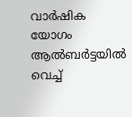വാർഷിക യോഗം ആൽബർട്ടയിൽ വെച്ച്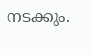നടക്കും.